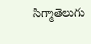సిగ్మాతెలుగు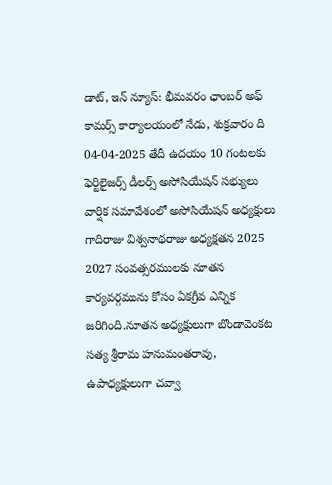డాట్, ఇన్ న్యూస్: భీమవరం ఛాంబర్ అఫ్ కామర్స్ కార్యాలయంలో నేడు, శుక్రవారం ది 04-04-2025 తేదీ ఉదయం 10 గంటలకు ఫెర్టిలైజర్స్ డీలర్స్ అసోసియేషన్ సభ్యులు వార్షిక సమావేశంలో అసోసియేషన్ అధ్యక్షులు గాదిరాజు విశ్వనాథరాజు అధ్యక్షతన 2025 2027 సంవత్సరములకు నూతన కార్యవర్గమును కోసం ఏకగ్రీవ ఎన్నిక జరిగింది.నూతన అధ్యక్షులుగా బొండావెంకట సత్య శ్రీరామ హనుమంతరావు, ఉపాధ్యక్షులుగా చవ్వా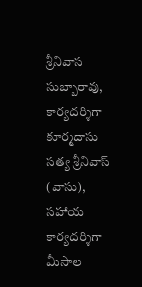శ్రీనివాస సుబ్బారావు, కార్యదర్శిగా కూర్మదాసు సత్య శ్రీనివాస్ (వాసు), సహాయ కార్యదర్శిగా మీసాల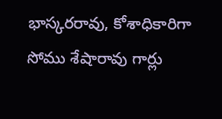భాస్కరరావు, కోశాధికారిగా సోము శేషారావు గార్లు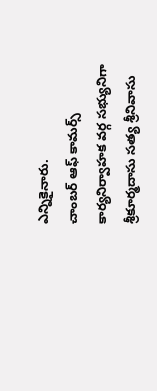ఎన్నికైనారు.
చాంబర్ ఆఫ్ కామర్స్ కార్యనిర్వాహక వర్గ సభ్యునిగా శ్రీకూర్మదాసు సత్య శ్రీనివాసు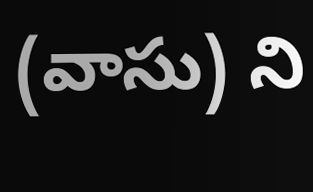(వాసు) ని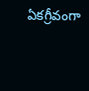ఏకగ్రీవంగా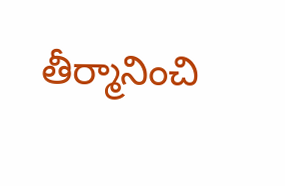తీర్మానించి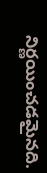నిర్ణయించడమైనది.